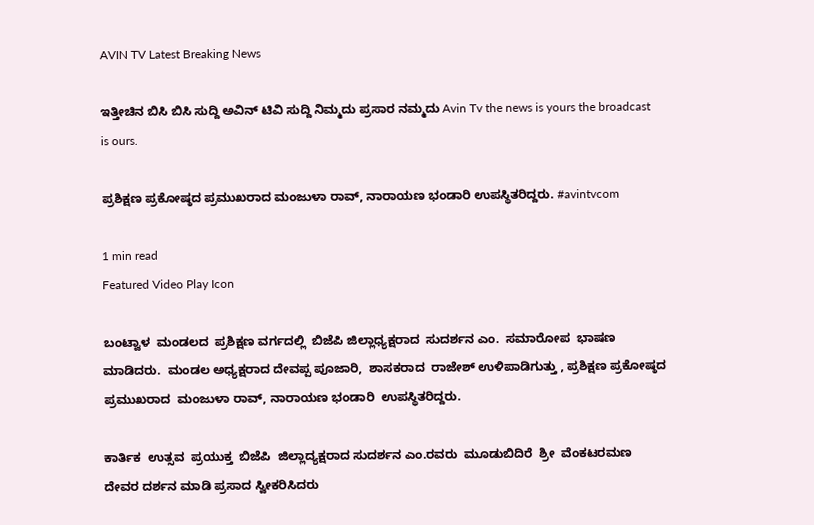AVIN TV Latest Breaking News

ಇತ್ತೀಚಿನ ಬಿಸಿ ಬಿಸಿ ಸುದ್ದಿ ಅವಿನ್ ಟಿವಿ ಸುದ್ದಿ ನಿಮ್ಮದು ಪ್ರಸಾರ ನಮ್ಮದು Avin Tv the news is yours the broadcast is ours.

ಪ್ರಶಿಕ್ಷಣ ಪ್ರಕೋಷ್ಠದ ಪ್ರಮುಖರಾದ ಮಂಜುಳಾ ರಾವ್, ನಾರಾಯಣ ಭಂಡಾರಿ ಉಪಸ್ಥಿತರಿದ್ದರು. #avintvcom

1 min read
Featured Video Play Icon

ಬಂಟ್ವಾಳ  ಮಂಡಲದ  ಪ್ರಶಿಕ್ಷಣ ವರ್ಗದಲ್ಲಿ  ಬಿಜೆಪಿ ಜಿಲ್ಲಾಧ್ಯಕ್ಷರಾದ  ಸುದರ್ಶನ ಎಂ.  ಸಮಾರೋಪ  ಭಾಷಣ  ಮಾಡಿದರು.  ಮಂಡಲ ಅಧ್ಯಕ್ಷರಾದ ದೇವಪ್ಪ ಪೂಜಾರಿ,  ಶಾಸಕರಾದ  ರಾಜೇಶ್ ಉಳಿಪಾಡಿಗುತ್ತು , ಪ್ರಶಿಕ್ಷಣ ಪ್ರಕೋಷ್ಠದ  ಪ್ರಮುಖರಾದ  ಮಂಜುಳಾ ರಾವ್, ನಾರಾಯಣ ಭಂಡಾರಿ  ಉಪಸ್ಥಿತರಿದ್ದರು.

ಕಾರ್ತಿಕ  ಉತ್ಸವ  ಪ್ರಯುಕ್ತ  ಬಿಜೆಪಿ  ಜಿಲ್ಲಾದ್ಯಕ್ಷರಾದ ಸುದರ್ಶನ ಎಂ.ರವರು  ಮೂಡುಬಿದಿರೆ  ಶ್ರೀ  ವೆಂಕಟರಮಣ ದೇವರ ದರ್ಶನ ಮಾಡಿ ಪ್ರಸಾದ ಸ್ವೀಕರಿಸಿದರು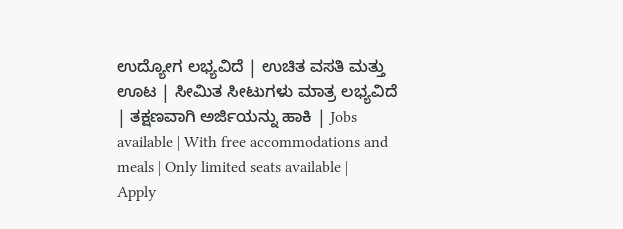ಉದ್ಯೋಗ ಲಭ್ಯವಿದೆ | ಉಚಿತ ವಸತಿ ಮತ್ತು ಊಟ | ಸೀಮಿತ ಸೀಟುಗಳು ಮಾತ್ರ ಲಭ್ಯವಿದೆ | ತಕ್ಷಣವಾಗಿ ಅರ್ಜಿಯನ್ನು ಹಾಕಿ | Jobs available | With free accommodations and meals | Only limited seats available | Apply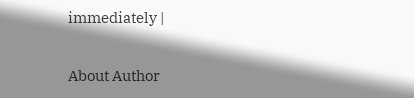immediately |

About Author